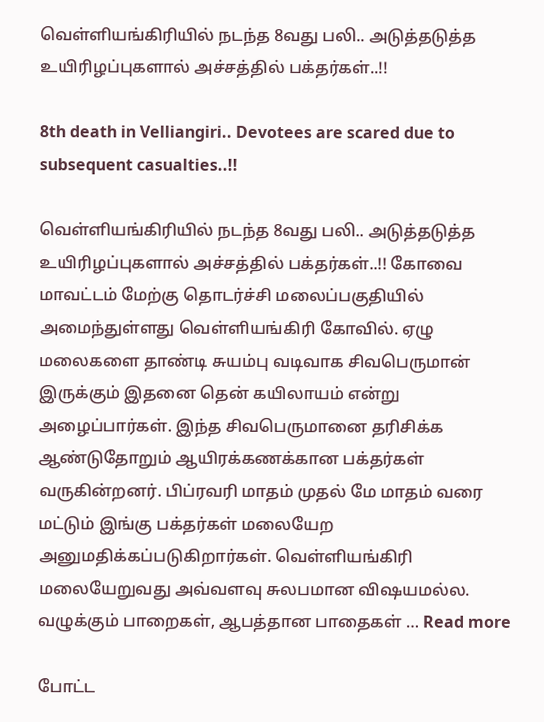வெள்ளியங்கிரியில் நடந்த 8வது பலி.. அடுத்தடுத்த உயிரிழப்புகளால் அச்சத்தில் பக்தர்கள்..!!

8th death in Velliangiri.. Devotees are scared due to subsequent casualties..!!

வெள்ளியங்கிரியில் நடந்த 8வது பலி.. அடுத்தடுத்த உயிரிழப்புகளால் அச்சத்தில் பக்தர்கள்..!! கோவை மாவட்டம் மேற்கு தொடர்ச்சி மலைப்பகுதியில் அமைந்துள்ளது வெள்ளியங்கிரி கோவில். ஏழு மலைகளை தாண்டி சுயம்பு வடிவாக சிவபெருமான் இருக்கும் இதனை தென் கயிலாயம் என்று அழைப்பார்கள். இந்த சிவபெருமானை தரிசிக்க ஆண்டுதோறும் ஆயிரக்கணக்கான பக்தர்கள் வருகின்றனர். பிப்ரவரி மாதம் முதல் மே மாதம் வரை மட்டும் இங்கு பக்தர்கள் மலையேற அனுமதிக்கப்படுகிறார்கள். வெள்ளியங்கிரி மலையேறுவது அவ்வளவு சுலபமான விஷயமல்ல. வழுக்கும் பாறைகள், ஆபத்தான பாதைகள் … Read more

போட்ட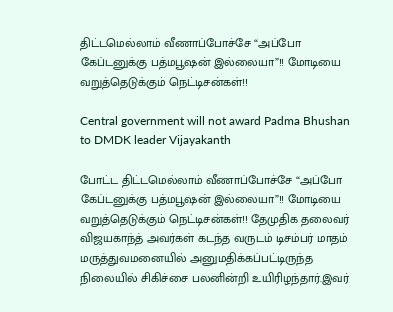திட்டமெல்லாம் வீணாப்போச்சே “அப்போ கேப்டனுக்கு பத்மபூஷன் இல்லையா”!! மோடியை வறுத்தெடுக்கும் நெட்டிசன்கள்!!

Central government will not award Padma Bhushan to DMDK leader Vijayakanth

போட்ட திட்டமெல்லாம் வீணாப்போச்சே “அப்போ கேப்டனுக்கு பத்மபூஷன் இல்லையா”!! மோடியை வறுத்தெடுக்கும் நெட்டிசன்கள்!! தேமுதிக தலைவர் விஜயகாந்த் அவர்கள் கடந்த வருடம் டிசம்பர் மாதம் மருத்துவமனையில் அனுமதிக்கப்பட்டிருந்த நிலையில் சிகிச்சை பலனின்றி உயிரிழந்தார்.இவர்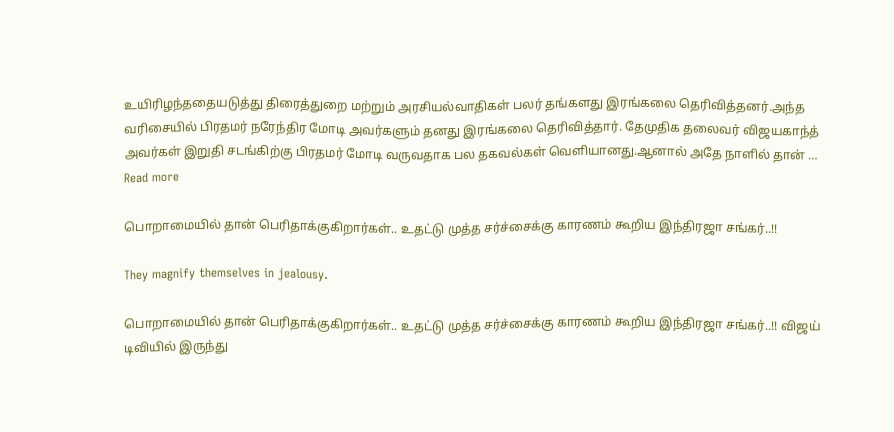உயிரிழந்ததையடுத்து திரைத்துறை மற்றும் அரசியல்வாதிகள் பலர் தங்களது இரங்கலை தெரிவித்தனர்.அந்த வரிசையில் பிரதமர் நரேந்திர மோடி அவர்களும் தனது இரங்கலை தெரிவித்தார். தேமுதிக தலைவர் விஜயகாந்த் அவர்கள் இறுதி சடங்கிற்கு பிரதமர் மோடி வருவதாக பல தகவல்கள் வெளியானது.ஆனால் அதே நாளில் தான் … Read more

பொறாமையில் தான் பெரிதாக்குகிறார்கள்.. உதட்டு முத்த சர்ச்சைக்கு காரணம் கூறிய இந்திரஜா சங்கர்..!!

They magnify themselves in jealousy.

பொறாமையில் தான் பெரிதாக்குகிறார்கள்.. உதட்டு முத்த சர்ச்சைக்கு காரணம் கூறிய இந்திரஜா சங்கர்..!! விஜய் டிவியில் இருந்து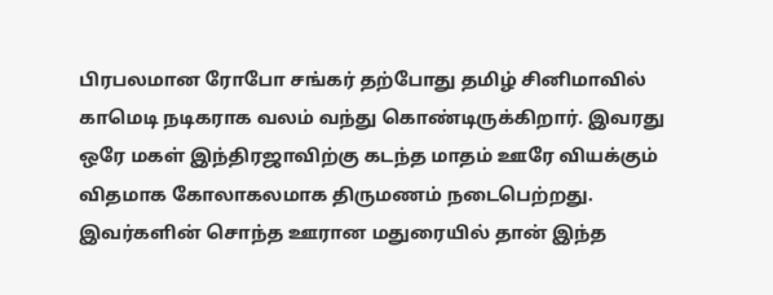பிரபலமான ரோபோ சங்கர் தற்போது தமிழ் சினிமாவில் காமெடி நடிகராக வலம் வந்து கொண்டிருக்கிறார். இவரது ஒரே மகள் இந்திரஜாவிற்கு கடந்த மாதம் ஊரே வியக்கும் விதமாக கோலாகலமாக திருமணம் நடைபெற்றது. இவர்களின் சொந்த ஊரான மதுரையில் தான் இந்த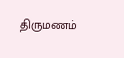திருமணம்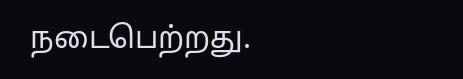நடைபெற்றது.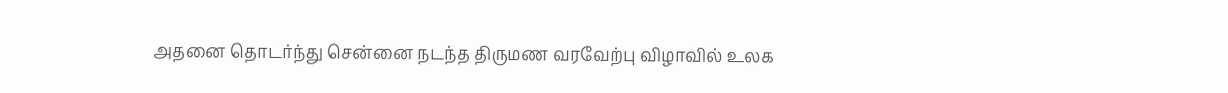அதனை தொடர்ந்து சென்னை நடந்த திருமண வரவேற்பு விழாவில் உலக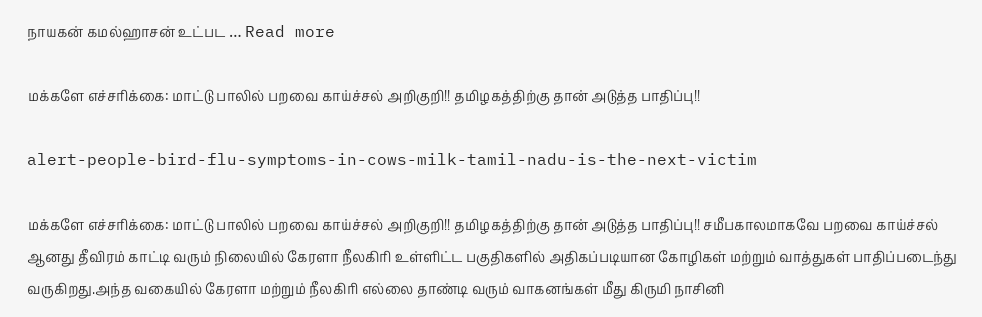நாயகன் கமல்ஹாசன் உட்பட … Read more

மக்களே எச்சரிக்கை: மாட்டு பாலில் பறவை காய்ச்சல் அறிகுறி!! தமிழகத்திற்கு தான் அடுத்த பாதிப்பு!!

alert-people-bird-flu-symptoms-in-cows-milk-tamil-nadu-is-the-next-victim

மக்களே எச்சரிக்கை: மாட்டு பாலில் பறவை காய்ச்சல் அறிகுறி!! தமிழகத்திற்கு தான் அடுத்த பாதிப்பு!! சமீபகாலமாகவே பறவை காய்ச்சல் ஆனது தீவிரம் காட்டி வரும் நிலையில் கேரளா நீலகிரி உள்ளிட்ட பகுதிகளில் அதிகப்படியான கோழிகள் மற்றும் வாத்துகள் பாதிப்படைந்து வருகிறது.அந்த வகையில் கேரளா மற்றும் நீலகிரி எல்லை தாண்டி வரும் வாகனங்கள் மீது கிருமி நாசினி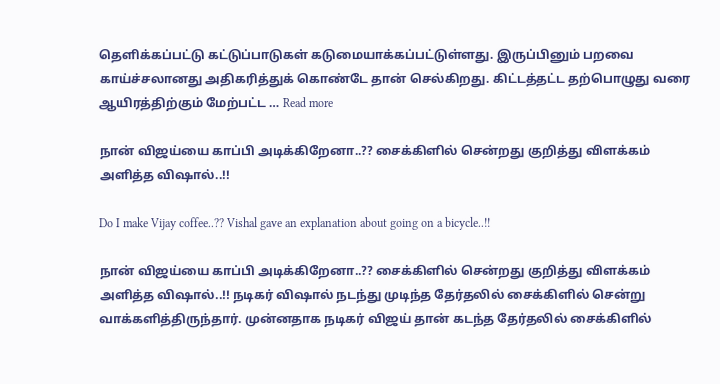தெளிக்கப்பட்டு கட்டுப்பாடுகள் கடுமையாக்கப்பட்டுள்ளது. இருப்பினும் பறவை காய்ச்சலானது அதிகரித்துக் கொண்டே தான் செல்கிறது. கிட்டத்தட்ட தற்பொழுது வரை ஆயிரத்திற்கும் மேற்பட்ட … Read more

நான் விஜய்யை காப்பி அடிக்கிறேனா..?? சைக்கிளில் சென்றது குறித்து விளக்கம் அளித்த விஷால்..!!

Do I make Vijay coffee..?? Vishal gave an explanation about going on a bicycle..!!

நான் விஜய்யை காப்பி அடிக்கிறேனா..?? சைக்கிளில் சென்றது குறித்து விளக்கம் அளித்த விஷால்..!! நடிகர் விஷால் நடந்து முடிந்த தேர்தலில் சைக்கிளில் சென்று வாக்களித்திருந்தார். முன்னதாக நடிகர் விஜய் தான் கடந்த தேர்தலில் சைக்கிளில்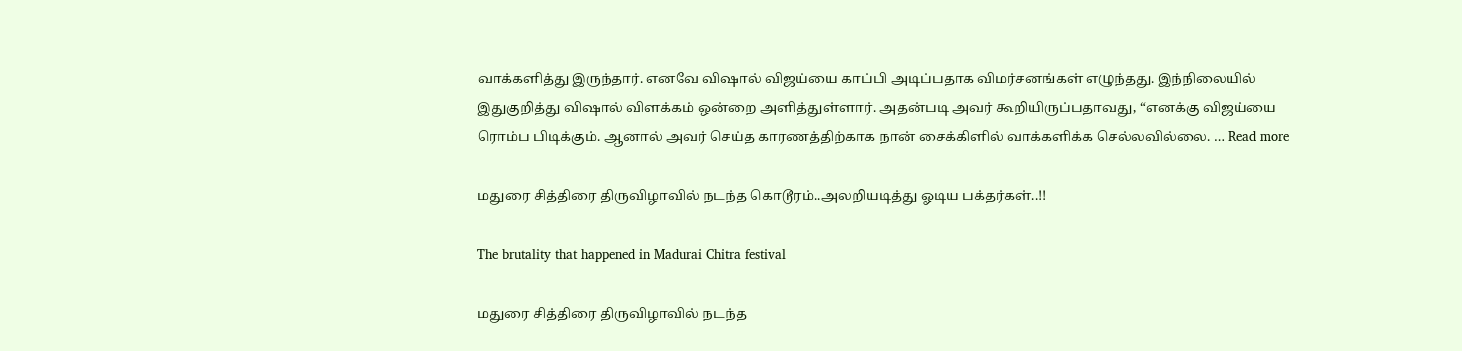வாக்களித்து இருந்தார். எனவே விஷால் விஜய்யை காப்பி அடிப்பதாக விமர்சனங்கள் எழுந்தது. இந்நிலையில் இதுகுறித்து விஷால் விளக்கம் ஒன்றை அளித்துள்ளார். அதன்படி அவர் கூறியிருப்பதாவது, “எனக்கு விஜய்யை ரொம்ப பிடிக்கும். ஆனால் அவர் செய்த காரணத்திற்காக நான் சைக்கிளில் வாக்களிக்க செல்லவில்லை. … Read more

மதுரை சித்திரை திருவிழாவில் நடந்த கொடூரம்..அலறியடித்து ஓடிய பக்தர்கள்..!!

The brutality that happened in Madurai Chitra festival

மதுரை சித்திரை திருவிழாவில் நடந்த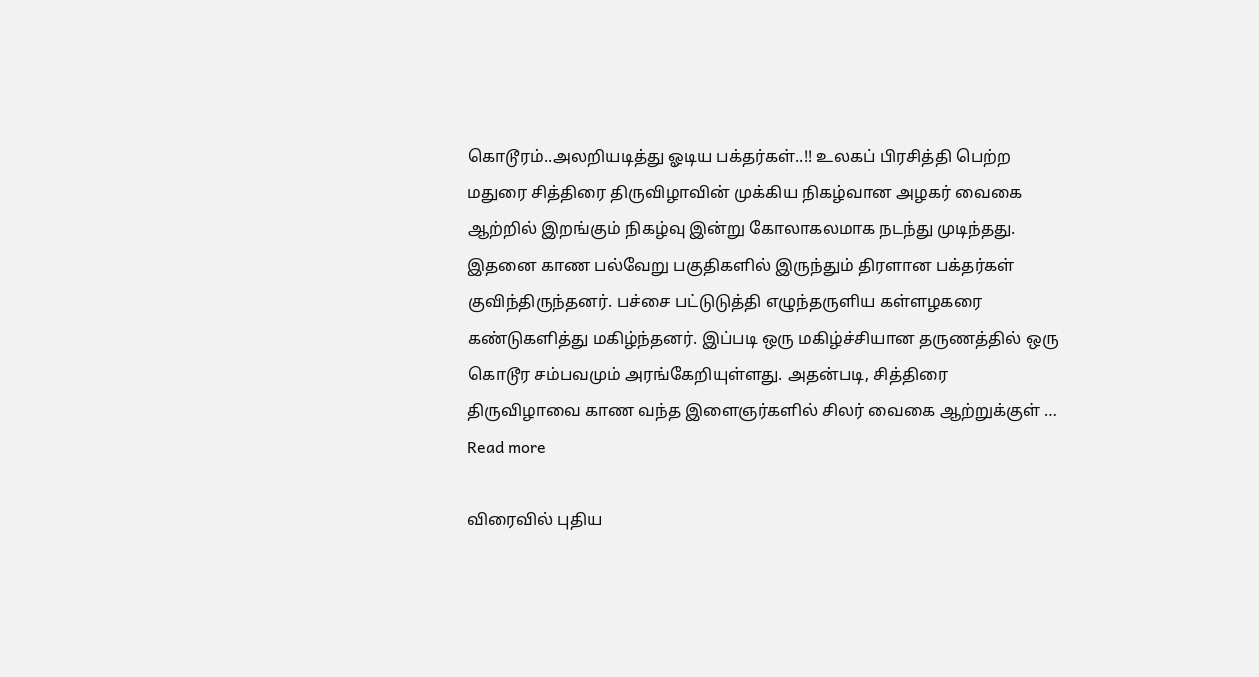கொடூரம்..அலறியடித்து ஓடிய பக்தர்கள்..!! உலகப் பிரசித்தி பெற்ற மதுரை சித்திரை திருவிழாவின் முக்கிய நிகழ்வான அழகர் வைகை ஆற்றில் இறங்கும் நிகழ்வு இன்று கோலாகலமாக நடந்து முடிந்தது. இதனை காண பல்வேறு பகுதிகளில் இருந்தும் திரளான பக்தர்கள் குவிந்திருந்தனர். பச்சை பட்டுடுத்தி எழுந்தருளிய கள்ளழகரை கண்டுகளித்து மகிழ்ந்தனர். இப்படி ஒரு மகிழ்ச்சியான தருணத்தில் ஒரு கொடூர சம்பவமும் அரங்கேறியுள்ளது. அதன்படி, சித்திரை திருவிழாவை காண வந்த இளைஞர்களில் சிலர் வைகை ஆற்றுக்குள் … Read more

விரைவில் புதிய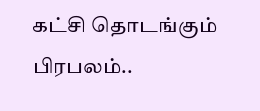கட்சி தொடங்கும் பிரபலம்..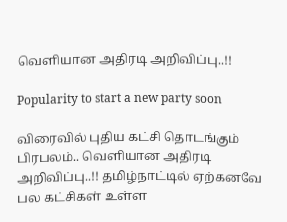வெளியான அதிரடி அறிவிப்பு..!!

Popularity to start a new party soon

விரைவில் புதிய கட்சி தொடங்கும் பிரபலம்.. வெளியான அதிரடி அறிவிப்பு..!! தமிழ்நாட்டில் ஏற்கனவே பல கட்சிகள் உள்ள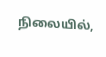நிலையில்,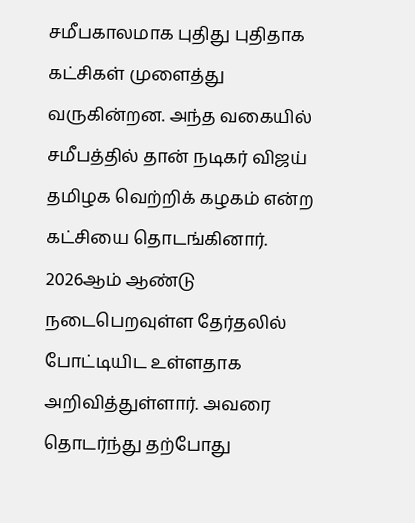சமீபகாலமாக புதிது புதிதாக கட்சிகள் முளைத்து வருகின்றன. அந்த வகையில் சமீபத்தில் தான் நடிகர் விஜய் தமிழக வெற்றிக் கழகம் என்ற கட்சியை தொடங்கினார். 2026ஆம் ஆண்டு நடைபெறவுள்ள தேர்தலில் போட்டியிட உள்ளதாக அறிவித்துள்ளார். அவரை தொடர்ந்து தற்போது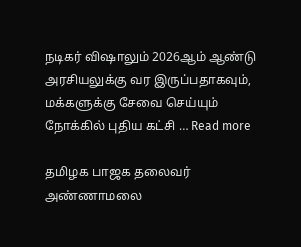நடிகர் விஷாலும் 2026ஆம் ஆண்டு அரசியலுக்கு வர இருப்பதாகவும், மக்களுக்கு சேவை செய்யும் நோக்கில் புதிய கட்சி … Read more

தமிழக பாஜக தலைவர் அண்ணாமலை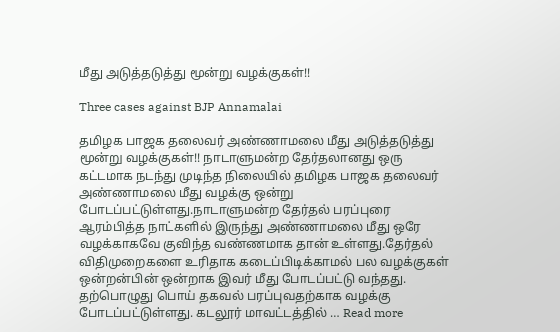மீது அடுத்தடுத்து மூன்று வழக்குகள்!!

Three cases against BJP Annamalai

தமிழக பாஜக தலைவர் அண்ணாமலை மீது அடுத்தடுத்து மூன்று வழக்குகள்!! நாடாளுமன்ற தேர்தலானது ஒரு கட்டமாக நடந்து முடிந்த நிலையில் தமிழக பாஜக தலைவர் அண்ணாமலை மீது வழக்கு ஒன்று போடப்பட்டுள்ளது.நாடாளுமன்ற தேர்தல் பரப்புரை ஆரம்பித்த நாட்களில் இருந்து அண்ணாமலை மீது ஒரே வழக்காகவே குவிந்த வண்ணமாக தான் உள்ளது.தேர்தல் விதிமுறைகளை உரிதாக கடைப்பிடிக்காமல் பல வழக்குகள் ஒன்றன்பின் ஒன்றாக இவர் மீது போடப்பட்டு வந்தது. தற்பொழுது பொய் தகவல் பரப்புவதற்காக வழக்கு போடப்பட்டுள்ளது. கடலூர் மாவட்டத்தில் … Read more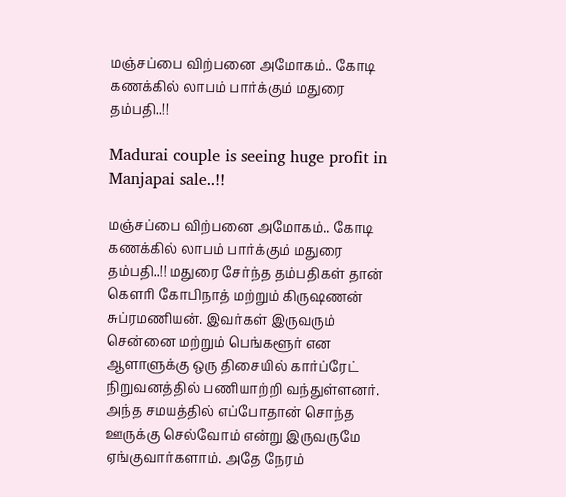மஞ்சப்பை விற்பனை அமோகம்.. கோடி கணக்கில் லாபம் பார்க்கும் மதுரை தம்பதி..!!

Madurai couple is seeing huge profit in Manjapai sale..!!

மஞ்சப்பை விற்பனை அமோகம்.. கோடி கணக்கில் லாபம் பார்க்கும் மதுரை தம்பதி..!! மதுரை சேர்ந்த தம்பதிகள் தான் கெளரி கோபிநாத் மற்றும் கிருஷணன் சுப்ரமணியன். இவர்கள் இருவரும் சென்னை மற்றும் பெங்களூர் என ஆளாளுக்கு ஒரு திசையில் கார்ப்ரேட் நிறுவனத்தில் பணியாற்றி வந்துள்ளனர். அந்த சமயத்தில் எப்போதான் சொந்த ஊருக்கு செல்வோம் என்று இருவருமே ஏங்குவார்களாம். அதே நேரம்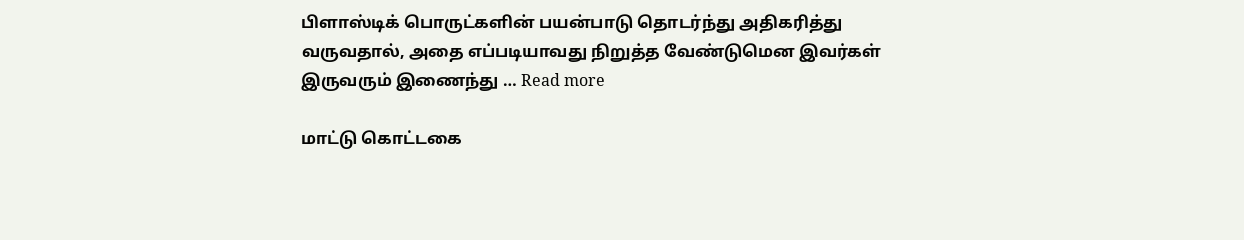பிளாஸ்டிக் பொருட்களின் பயன்பாடு தொடர்ந்து அதிகரித்து வருவதால், அதை எப்படியாவது நிறுத்த வேண்டுமென இவர்கள் இருவரும் இணைந்து … Read more

மாட்டு கொட்டகை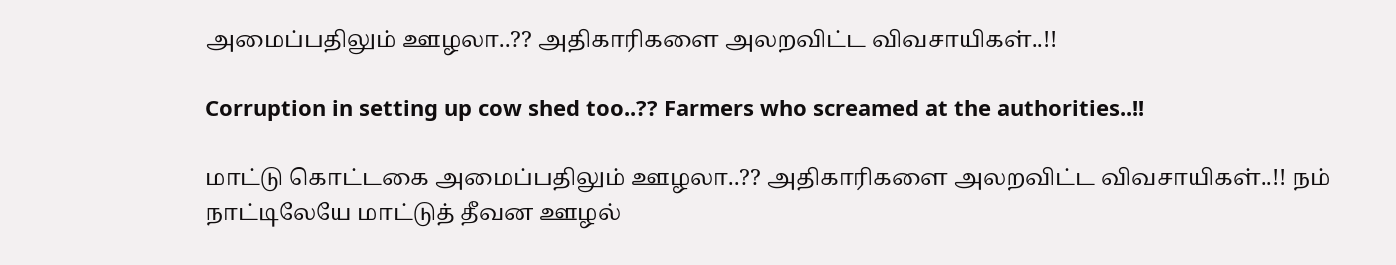அமைப்பதிலும் ஊழலா..?? அதிகாரிகளை அலறவிட்ட விவசாயிகள்..!!

Corruption in setting up cow shed too..?? Farmers who screamed at the authorities..!!

மாட்டு கொட்டகை அமைப்பதிலும் ஊழலா..?? அதிகாரிகளை அலறவிட்ட விவசாயிகள்..!! நம் நாட்டிலேயே மாட்டுத் தீவன ஊழல்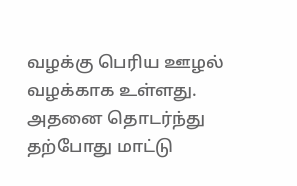வழக்கு பெரிய ஊழல் வழக்காக உள்ளது. அதனை தொடர்ந்து தற்போது மாட்டு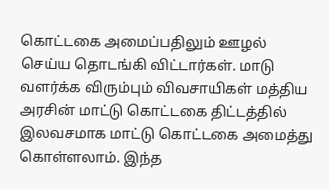கொட்டகை அமைப்பதிலும் ஊழல் செய்ய தொடங்கி விட்டார்கள். மாடு வளர்க்க விரும்பும் விவசாயிகள் மத்திய அரசின் மாட்டு கொட்டகை திட்டத்தில் இலவசமாக மாட்டு கொட்டகை அமைத்து கொள்ளலாம். இந்த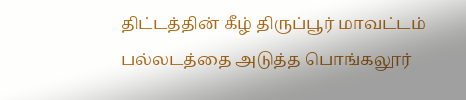திட்டத்தின் கீழ் திருப்பூர் மாவட்டம் பல்லடத்தை அடுத்த பொங்கலூர்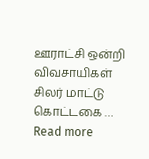ஊராட்சி ஒன்றி விவசாயிகள் சிலர் மாட்டு கொட்டகை … Read more